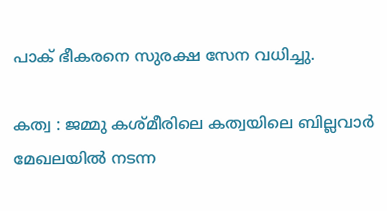പാക് ഭീകരനെ സുരക്ഷ സേന വധിച്ചു.

കത്വ : ജമ്മു കശ്മീരിലെ കത്വയിലെ ബില്ലവാർ മേഖലയിൽ നടന്ന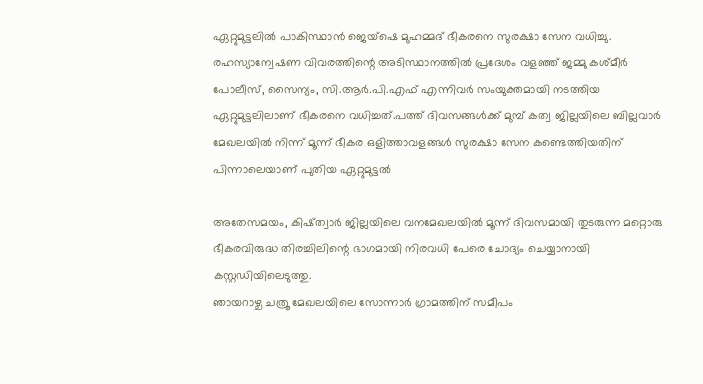ഏറ്റുമുട്ടലിൽ പാകിസ്ഥാൻ ജെയ്ഷെ മുഹമ്മദ് ഭീകരനെ സുരക്ഷാ സേന വധിച്ചു. രഹസ്യാന്വേഷണ വിവരത്തിന്റെ അടിസ്ഥാനത്തിൽ പ്രദേശം വളഞ്ഞ് ജമ്മു കശ്മീർ പോലീസ്, സൈന്യം, സി.ആർ.പി.എഫ് എന്നിവർ സംയുക്തമായി നടത്തിയ ഏറ്റുമുട്ടലിലാണ് ഭീകരനെ വധിച്ചത്.പത്ത് ദിവസങ്ങൾക്ക് മുമ്പ് കത്വ ജില്ലയിലെ ബില്ലവാർ മേഖലയിൽ നിന്ന് മൂന്ന് ഭീകര ഒളിത്താവളങ്ങൾ സുരക്ഷാ സേന കണ്ടെത്തിയതിന് പിന്നാലെയാണ് പുതിയ ഏറ്റുമുട്ടൽ

അതേസമയം, കിഷ്ത്വാർ ജില്ലയിലെ വനമേഖലയിൽ മൂന്ന് ദിവസമായി തുടരുന്ന മറ്റൊരു ഭീകരവിരുദ്ധ തിരച്ചിലിന്റെ ഭാഗമായി നിരവധി പേരെ ചോദ്യം ചെയ്യാനായി കസ്റ്റഡിയിലെടുത്തു.
ഞായറാഴ്ച ചത്രൂ മേഖലയിലെ സോന്നാർ ഗ്രാമത്തിന് സമീപം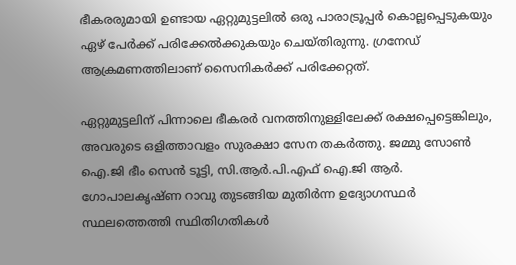ഭീകരരുമായി ഉണ്ടായ ഏറ്റുമുട്ടലിൽ ഒരു പാരാട്രൂപ്പർ കൊല്ലപ്പെടുകയും ഏഴ് പേർക്ക് പരിക്കേൽക്കുകയും ചെയ്തിരുന്നു. ഗ്രനേഡ് ആക്രമണത്തിലാണ് സൈനികർക്ക് പരിക്കേറ്റത്.

ഏറ്റുമുട്ടലിന് പിന്നാലെ ഭീകരർ വനത്തിനുള്ളിലേക്ക് രക്ഷപ്പെട്ടെങ്കിലും, അവരുടെ ഒളിത്താവളം സുരക്ഷാ സേന തകർത്തു. ജമ്മു സോൺ ഐ.ജി ഭീം സെൻ ടൂട്ടി, സി.ആർ.പി.എഫ് ഐ.ജി ആർ. ഗോപാലകൃഷ്ണ റാവു തുടങ്ങിയ മുതിർന്ന ഉദ്യോഗസ്ഥർ സ്ഥലത്തെത്തി സ്ഥിതിഗതികൾ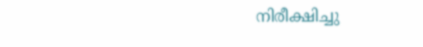നിരീക്ഷിച്ചു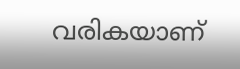വരികയാണ്